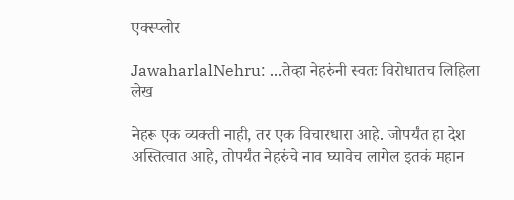एक्स्प्लोर

JawaharlalNehru: ...तेव्हा नेहरुंनी स्वतः विरोधातच लिहिला लेख

नेहरू एक व्यक्ती नाही, तर एक विचारधारा आहे. जोपर्यंत हा देश अस्तित्वात आहे, तोपर्यंत नेहरुंचे नाव घ्यावेच लागेल इतकं महान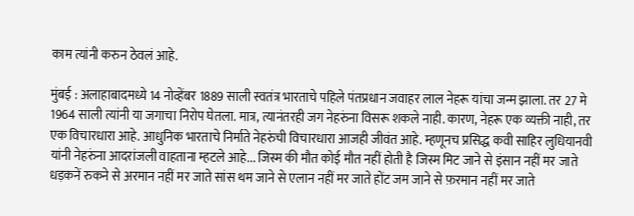काम त्यांनी करुन ठेवलं आहे.

मुंबई : अलाहाबादमध्ये 14 नोव्हेंबर 1889 साली स्वतंत्र भारताचे पहिले पंतप्रधान जवाहर लाल नेहरू यांचा जन्म झाला. तर 27 मे 1964 साली त्यांनी या जगाचा निरोप घेतला. मात्र, त्यानंतरही जग नेहरुंना विसरू शकले नाही. कारण, नेहरू एक व्यक्ती नाही, तर एक विचारधारा आहे. आधुनिक भारताचे निर्माते नेहरुंची विचारधारा आजही जीवंत आहे. म्हणूनच प्रसिद्ध कवी साहिर लुधियानवी यांनी नेहरुंना आदरांजली वाहताना म्हटले आहे... जिस्म की मौत कोई मौत नहीं होती है जिस्म मिट जाने से इंसान नहीं मर जाते धड़कनें रुकने से अरमान नहीं मर जाते सांस थम जाने से एलान नहीं मर जाते होंट जम जाने से फ़रमान नहीं मर जाते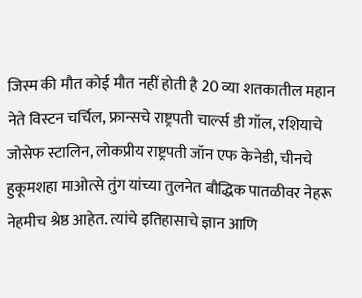जिस्म की मौत कोई मौत नहीं होती है 20 व्या शतकातील महान नेते विस्टन चर्चिल, फ्रान्सचे राष्ट्रपती चार्ल्स डी गॉल, रशियाचे जोसेफ स्टालिन, लोकप्रीय राष्ट्रपती जॉन एफ केनेडी, चीनचे हुकूमशहा माओत्से तुंग यांच्या तुलनेत बौद्धिक पातळीवर नेहरू नेहमीच श्रेष्ठ आहेत. त्यांचे इतिहासाचे ज्ञान आणि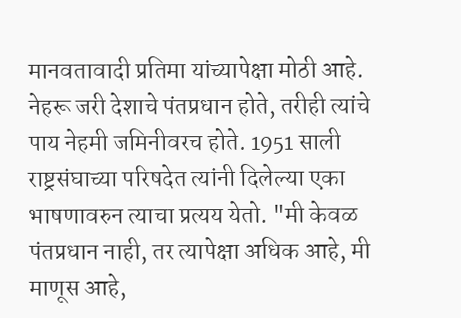मानवतावादी प्रतिमा यांच्यापेक्षा मोठी आहे. नेहरू जरी देशाचे पंतप्रधान होते, तरीही त्यांचे पाय नेहमी जमिनीवरच होते. 1951 साली राष्ट्रसंघाच्या परिषदेत त्यांनी दिलेल्या एका भाषणावरुन त्याचा प्रत्यय येतो. "मी केवळ पंतप्रधान नाही, तर त्यापेक्षा अधिक आहे, मी माणूस आहे,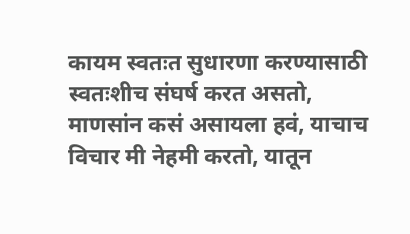कायम स्वतःत सुधारणा करण्यासाठी स्वतःशीच संघर्ष करत असतो, माणसांन कसं असायला हवं, याचाच विचार मी नेहमी करतो, यातून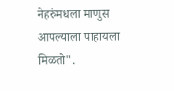नेहरुंमधला माणुस आपल्याला पाहायला मिळतो".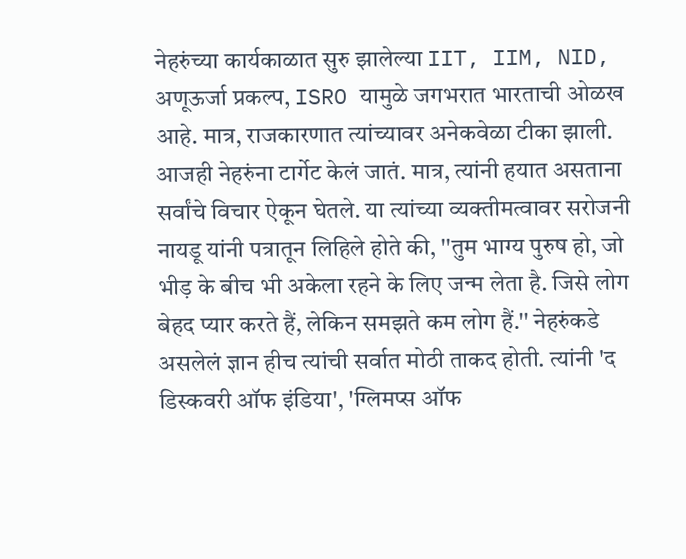नेहरुंच्या कार्यकाळात सुरु झालेल्या IIT, IIM, NID, अणूऊर्जा प्रकल्प, ISRO यामुळे जगभरात भारताची ओळख आहे. मात्र, राजकारणात त्यांच्यावर अनेकवेळा टीका झाली. आजही नेहरुंना टार्गेट केलं जातं. मात्र, त्यांनी हयात असताना सर्वांचे विचार ऐकून घेतले. या त्यांच्या व्यक्तीमत्वावर सरोजनी नायडू यांनी पत्रातून लिहिले होते की, ''तुम भाग्य पुरुष हो, जो भीड़ के बीच भी अकेला रहने के लिए जन्म लेता है. जिसे लोग बेहद प्यार करते हैं, लेकिन समझते कम लोग हैं.'' नेहरुंकडे असलेलं ज्ञान हीच त्यांची सर्वात मोठी ताकद होती. त्यांनी 'द डिस्कवरी ऑफ इंडिया', 'ग्लिमप्स ऑफ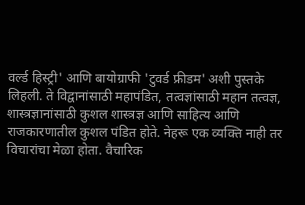वर्ल्ड हिस्ट्री' आणि बायोग्राफी 'टुवर्ड फ्रीडम' अशी पुस्तके लिहली. ते विद्वानांसाठी महापंडित, तत्वज्ञांसाठी महान तत्वज्ञ, शास्त्रज्ञानांसाठी कुशल शास्त्रज्ञ आणि साहित्य आणि राजकारणातील कुशल पंडित होते. नेहरू एक व्यक्ति नाही तर विचारांचा मेळा होता. वैचारिक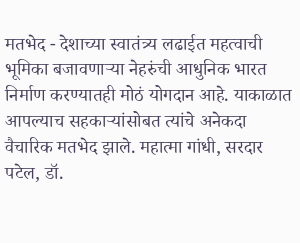मतभेद - देशाच्या स्वातंत्र्य लढाईत महत्वाची भूमिका बजावणाऱ्या नेहरुंची आधुनिक भारत निर्माण करण्यातही मोठं योगदान आहे. याकाळात आपल्याच सहकाऱ्यांसोबत त्यांचे अनेकदा वैचारिक मतभेद झाले. महात्मा गांधी, सरदार पटेल, डॉ.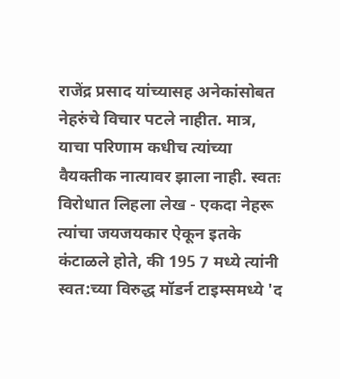राजेंद्र प्रसाद यांच्यासह अनेकांसोबत नेहरुंचे विचार पटले नाहीत. मात्र, याचा परिणाम कधीच त्यांच्या वैयक्तीक नात्यावर झाला नाही. स्वतः विरोधात लिहला लेख - एकदा नेहरू त्यांचा जयजयकार ऐकून इतके कंटाळले होते, की 195 7 मध्ये त्यांनी स्वत:च्या विरुद्ध मॉडर्न टाइम्समध्ये 'द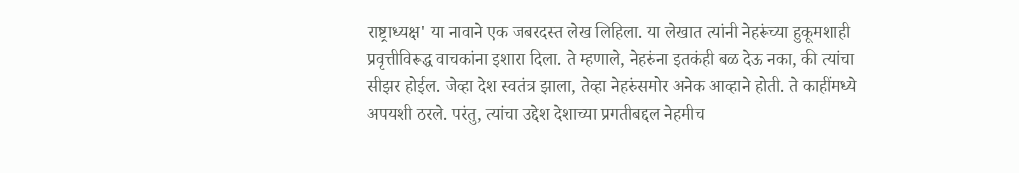राष्ट्राध्यक्ष' या नावाने एक जबरदस्त लेख लिहिला. या लेखात त्यांनी नेहरूंच्या हुकूमशाही प्रवृत्तीविरूद्ध वाचकांना इशारा दिला. ते म्हणाले, नेहरुंना इतकंही बळ देऊ नका, की त्यांचा सीझर होईल. जेव्हा देश स्वतंत्र झाला, तेव्हा नेहरुंसमोर अनेक आव्हाने होती. ते काहींमध्ये अपयशी ठरले. परंतु, त्यांचा उद्देश देशाच्या प्रगतीबद्दल नेहमीच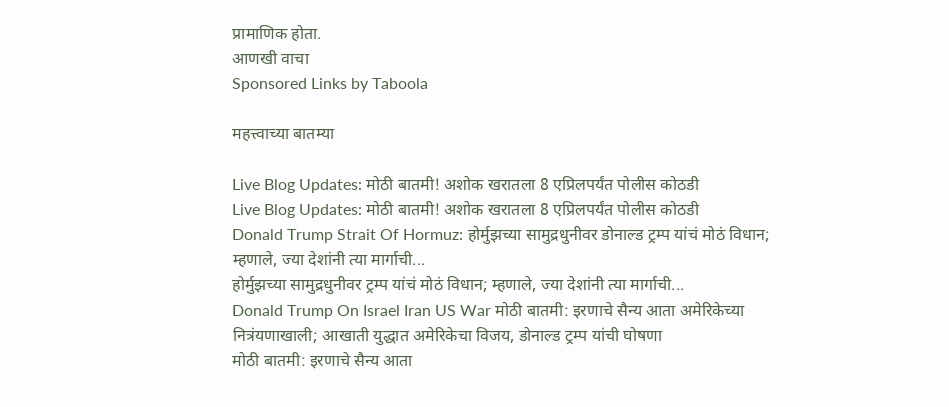प्रामाणिक होता.
आणखी वाचा
Sponsored Links by Taboola

महत्त्वाच्या बातम्या

Live Blog Updates: मोठी बातमी! अशोक खरातला 8 एप्रिलपर्यंत पोलीस कोठडी
Live Blog Updates: मोठी बातमी! अशोक खरातला 8 एप्रिलपर्यंत पोलीस कोठडी
Donald Trump Strait Of Hormuz: होर्मुझच्या सामुद्रधुनीवर डोनाल्ड ट्रम्प यांचं मोठं विधान; म्हणाले, ज्या देशांनी त्या मार्गाची...
होर्मुझच्या सामुद्रधुनीवर ट्रम्प यांचं मोठं विधान; म्हणाले, ज्या देशांनी त्या मार्गाची...
Donald Trump On Israel Iran US War मोठी बातमी: इरणाचे सैन्य आता अमेरिकेच्या नित्रंयणाखाली; आखाती युद्धात अमेरिकेचा विजय, डोनाल्ड ट्रम्प यांची घोषणा
मोठी बातमी: इरणाचे सैन्य आता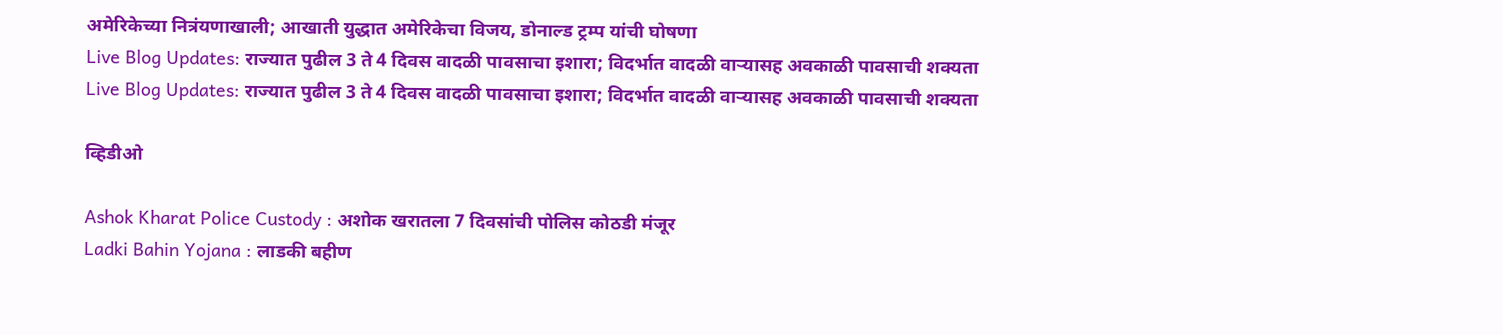अमेरिकेच्या नित्रंयणाखाली; आखाती युद्धात अमेरिकेचा विजय, डोनाल्ड ट्रम्प यांची घोषणा
Live Blog Updates: राज्यात पुढील 3 ते 4 दिवस वादळी पावसाचा इशारा; विदर्भात वादळी वाऱ्यासह अवकाळी पावसाची शक्यता
Live Blog Updates: राज्यात पुढील 3 ते 4 दिवस वादळी पावसाचा इशारा; विदर्भात वादळी वाऱ्यासह अवकाळी पावसाची शक्यता

व्हिडीओ

Ashok Kharat Police Custody : अशोक खरातला 7 दिवसांची पोलिस कोठडी मंजूर
Ladki Bahin Yojana : लाडकी बहीण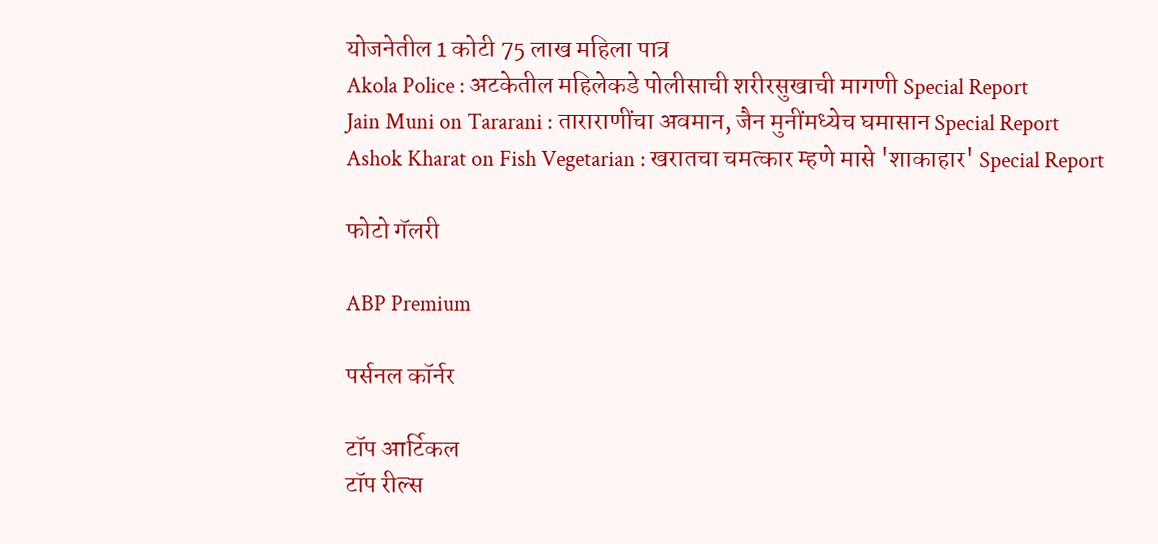योजनेतील 1 कोटी 75 लाख महिला पात्र
Akola Police : अटकेतील महिलेकडे पोलीसाची शरीरसुखाची मागणी Special Report
Jain Muni on Tararani : ताराराणींचा अवमान, जैन मुनींमध्येच घमासान Special Report
Ashok Kharat on Fish Vegetarian : खरातचा चमत्कार म्हणे मासे 'शाकाहार' Special Report

फोटो गॅलरी

ABP Premium

पर्सनल कॉर्नर

टॉप आर्टिकल
टॉप रील्स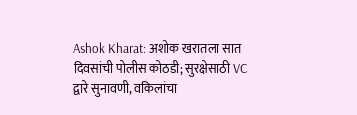Ashok Kharat: अशोक खरातला सात दिवसांची पोलीस कोठडी; सुरक्षेसाठी VC द्वारे सुनावणी, वकिलांचा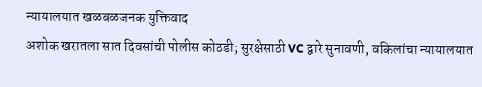न्यायालयात खळबळजनक युक्तिवाद
अशोक खरातला सात दिवसांची पोलीस कोठडी; सुरक्षेसाठी VC द्वारे सुनावणी, वकिलांचा न्यायालयात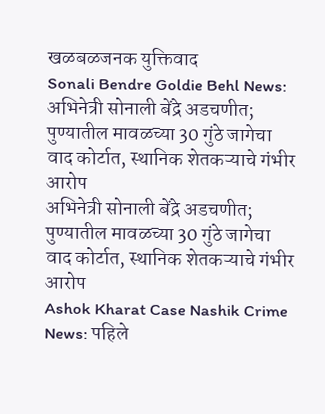खळबळजनक युक्तिवाद
Sonali Bendre Goldie Behl News: अभिनेत्री सोनाली बेंद्रे अडचणीत; पुण्यातील मावळच्या 30 गुंठे जागेचा वाद कोर्टात, स्थानिक शेतकऱ्याचे गंभीर आरोप
अभिनेत्री सोनाली बेंद्रे अडचणीत; पुण्यातील मावळच्या 30 गुंठे जागेचा वाद कोर्टात, स्थानिक शेतकऱ्याचे गंभीर आरोप
Ashok Kharat Case Nashik Crime News: पहिले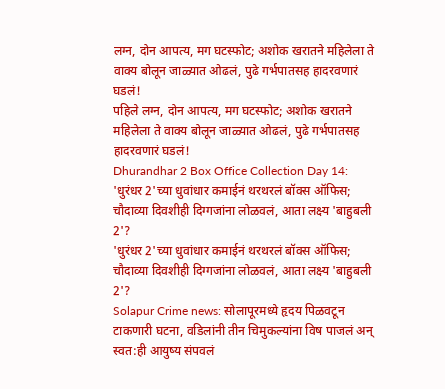लग्न, दोन आपत्य, मग घटस्फोट; अशोक खरातने महिलेला ते वाक्य बोलून जाळ्यात ओढलं, पुढे गर्भपातसह हादरवणारं घडलं!
पहिले लग्न, दोन आपत्य, मग घटस्फोट; अशोक खरातने महिलेला ते वाक्य बोलून जाळ्यात ओढलं, पुढे गर्भपातसह हादरवणारं घडलं!
Dhurandhar 2 Box Office Collection Day 14: 'धुरंधर 2'च्या धुवांधार कमाईनं थरथरलं बॉक्स ऑफिस; चौदाव्या दिवशीही दिग्गजांना लोळवलं, आता लक्ष्य 'बाहुबली 2'?
'धुरंधर 2'च्या धुवांधार कमाईनं थरथरलं बॉक्स ऑफिस; चौदाव्या दिवशीही दिग्गजांना लोळवलं, आता लक्ष्य 'बाहुबली 2'?
Solapur Crime news: सोलापूरमध्ये हृदय पिळवटून टाकणारी घटना, वडिलांनी तीन चिमुकल्यांना विष पाजलं अन् स्वत:ही आयुष्य संपवलं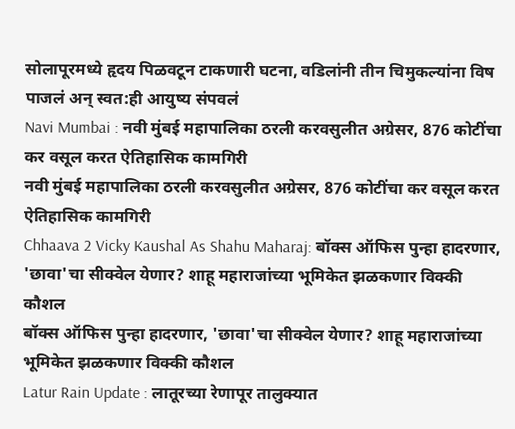सोलापूरमध्ये हृदय पिळवटून टाकणारी घटना, वडिलांनी तीन चिमुकल्यांना विष पाजलं अन् स्वत:ही आयुष्य संपवलं
Navi Mumbai : नवी मुंबई महापालिका ठरली करवसुलीत अग्रेसर, 876 कोटींचा कर वसूल करत ऐतिहासिक कामगिरी
नवी मुंबई महापालिका ठरली करवसुलीत अग्रेसर, 876 कोटींचा कर वसूल करत ऐतिहासिक कामगिरी
Chhaava 2 Vicky Kaushal As Shahu Maharaj: बॉक्स ऑफिस पुन्हा हादरणार, 'छावा'चा सीक्वेल येणार? शाहू महाराजांच्या भूमिकेत झळकणार विक्की कौशल
बॉक्स ऑफिस पुन्हा हादरणार, 'छावा'चा सीक्वेल येणार? शाहू महाराजांच्या भूमिकेत झळकणार विक्की कौशल
Latur Rain Update : लातूरच्या रेणापूर तालुक्यात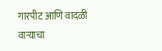गारपीट आणि वादळी वाऱ्याचा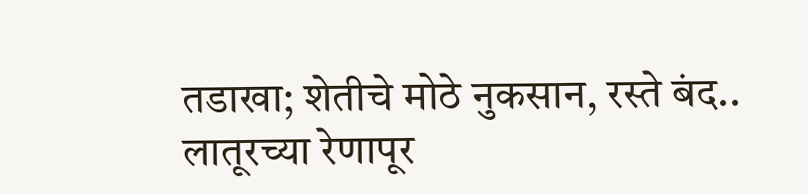तडाखा; शेतीचे मोठे नुकसान, रस्ते बंद..
लातूरच्या रेणापूर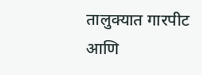तालुक्यात गारपीट आणि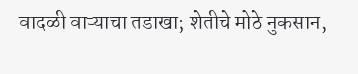वादळी वाऱ्याचा तडाखा; शेतीचे मोठे नुकसान,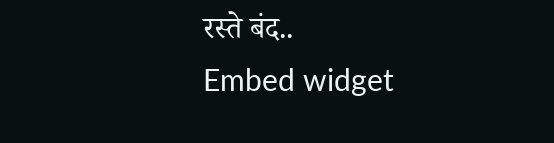रस्ते बंद..
Embed widget